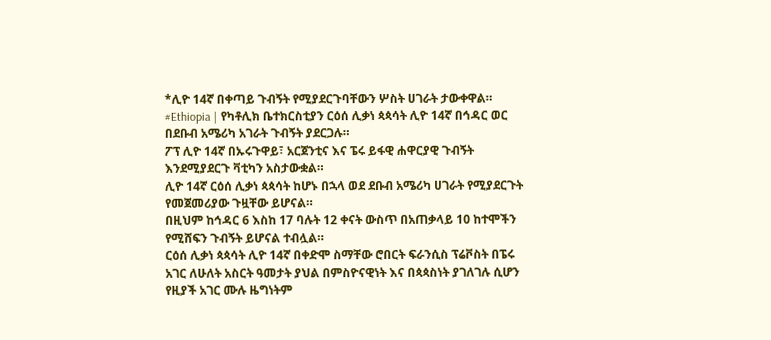*ሊዮ 14ኛ በቀጣይ ጉብኝት የሚያደርጉባቸውን ሦስት ሀገራት ታውቀዋል።
#Ethiopia | የካቶሊክ ቤተክርስቲያን ርዕሰ ሊቃነ ጳጳሳት ሊዮ 14ኛ በኅዳር ወር በደቡብ አሜሪካ አገራት ጉብኝት ያደርጋሉ።
ፖፕ ሊዮ 14ኛ በኡሩጉዋይ፣ አርጀንቲና እና ፔሩ ይፋዊ ሐዋርያዊ ጉብኝት እንደሚያደርጉ ቫቲካን አስታውቋል።
ሊዮ 14ኛ ርዕሰ ሊቃነ ጳጳሳት ከሆኑ በኋላ ወደ ደቡብ አሜሪካ ሀገራት የሚያደርጉት የመጀመሪያው ጉዟቸው ይሆናል።
በዚህም ከኅዳር 6 እስከ 17 ባሉት 12 ቀናት ውስጥ በአጠቃላይ 10 ከተሞችን የሚሸፍን ጉብኝት ይሆናል ተብሏል።
ርዕሰ ሊቃነ ጳጳሳት ሊዮ 14ኛ በቀድሞ ስማቸው ሮበርት ፍራንሲስ ፕሬቮስት በፔሩ አገር ለሁለት አስርት ዓመታት ያህል በምስዮናዊነት እና በጳጳስነት ያገለገሉ ሲሆን የዚያች አገር ሙሉ ዜግነትም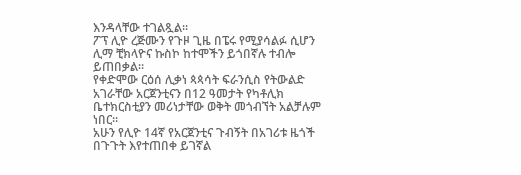እንዳላቸው ተገልጿል።
ፖፕ ሊዮ ረጅሙን የጉዞ ጊዜ በፔሩ የሚያሳልፉ ሲሆን ሊማ ቺክላዮና ኩስኮ ከተሞችን ይጎበኛሉ ተብሎ ይጠበቃል።
የቀድሞው ርዕሰ ሊቃነ ጳጳሳት ፍራንሲስ የትውልድ አገራቸው አርጀንቲናን በ12 ዓመታት የካቶሊክ ቤተክርስቲያን መሪነታቸው ወቅት መጎብኘት አልቻሉም ነበር።
አሁን የሊዮ 14ኛ የአርጀንቲና ጉብኝት በአገሪቱ ዜጎች በጉጉት እየተጠበቀ ይገኛል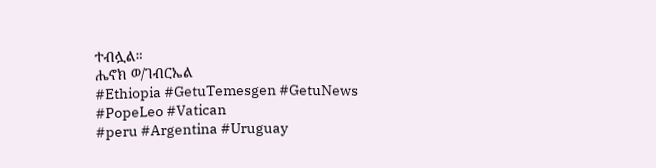ተብሏል።
ሔኖክ ወ/ገብርኤል
#Ethiopia #GetuTemesgen #GetuNews
#PopeLeo #Vatican
#peru #Argentina #Uruguay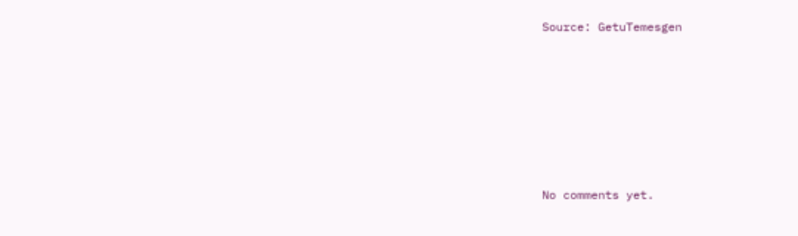Source: GetuTemesgen









No comments yet.